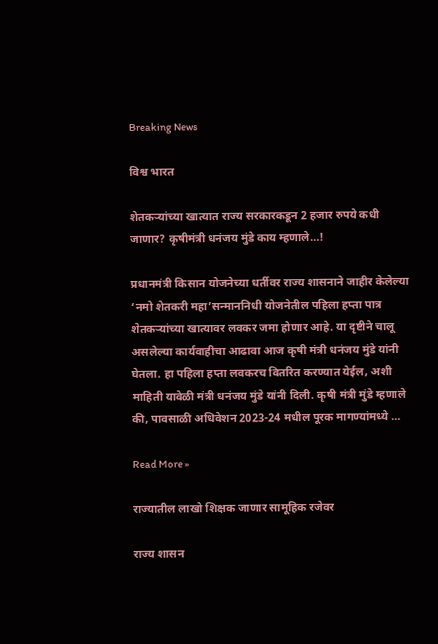Breaking News

विश्व भारत

शेतकऱ्यांच्या खात्यात राज्य सरकारकडून 2 हजार रुपये कधी जाणार? कृषीमंत्री धनंजय मुंडे काय म्हणाले…!

प्रधानमंत्री किसान योजनेच्या धर्तीवर राज्य शासनाने जाहीर केलेल्या ‘नमो शेतकरी महा’सन्माननिधी योजनेतील पहिला हप्ता पात्र शेतकऱ्यांच्या खात्यावर लवकर जमा होणार आहे. या दृष्टीने चालू असलेल्या कार्यवाहीचा आढावा आज कृषी मंत्री धनंजय मुंडे यांनी घेतला. हा पहिला हप्ता लवकरच वितरित करण्यात येईल, अशी माहिती यावेळी मंत्री धनंजय मुंडे यांनी दिली. कृषी मंत्री मुंडे म्हणाले की, पावसाळी अधिवेशन 2023-24 मधील पूरक मागण्यांमध्ये …

Read More »

राज्यातील लाखो शिक्षक जाणार सामूहिक रजेवर

राज्य शासन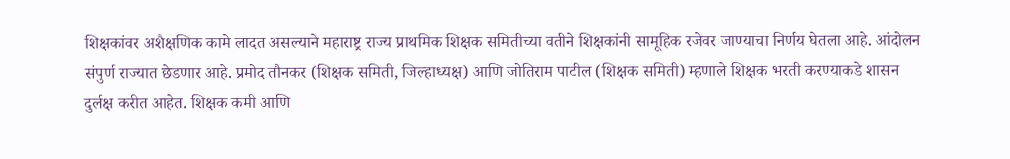शिक्षकांवर अशैक्षणिक कामे लादत असल्याने महाराष्ट्र राज्य प्राथमिक शिक्षक समितीच्या वतीने शिक्षकांनी सामूहिक रजेवर जाण्याचा निर्णय घेतला आहे. आंदोलन संपुर्ण राज्यात छेडणार आहे. प्रमोद तौनकर (शिक्षक समिती, जिल्हाध्यक्ष) आणि जोतिराम पाटील (शिक्षक समिती) म्हणाले शिक्षक भरती करण्याकडे शासन दुर्लक्ष करीत आहेत. शिक्षक कमी आणि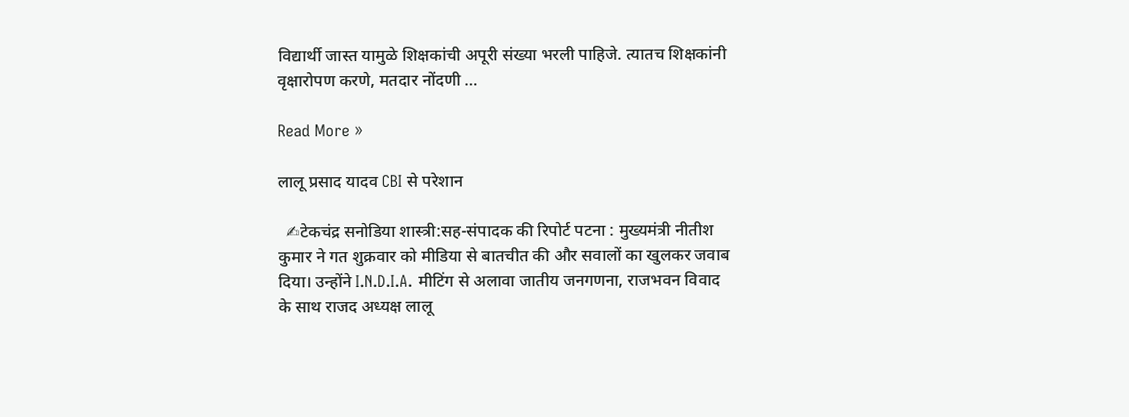विद्यार्थी जास्त यामुळे शिक्षकांची अपूरी संख्या भरली पाहिजे. त्यातच शिक्षकांनी वृक्षारोपण करणे, मतदार नोंदणी …

Read More »

लालू प्रसाद यादव CBI से परेशान

  ✍टेकचंद्र सनोडिया शास्त्री:सह-संपादक की रिपोर्ट पटना : मुख्यमंत्री नीतीश कुमार ने गत शुक्रवार को मीडिया से बातचीत की और सवालों का खुलकर जवाब दिया। उन्होंने I.N.D.I.A. मीटिंग से अलावा जातीय जनगणना, राजभवन विवाद के साथ राजद अध्यक्ष लालू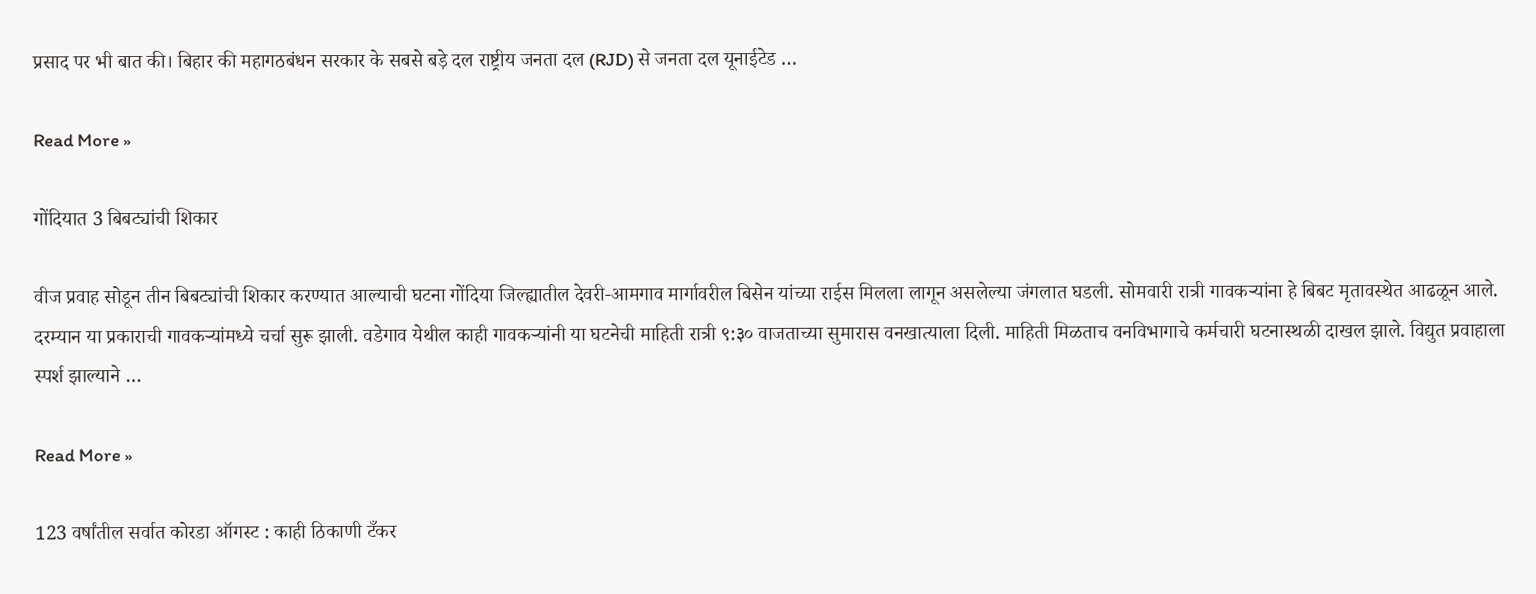प्रसाद पर भी बात की। बिहार की महागठबंधन सरकार के सबसे बड़े दल राष्ट्रीय जनता दल (RJD) से जनता दल यूनाईटेड …

Read More »

गोंदियात 3 बिबट्यांची शिकार

वीज प्रवाह सोडून तीन बिबट्यांची शिकार करण्यात आल्याची घटना गोंदिया जिल्ह्यातील देवरी-आमगाव मार्गावरील बिसेन यांच्या राईस मिलला लागून असलेल्या जंगलात घडली. सोमवारी रात्री गावकऱ्यांना हे बिबट मृतावस्थेत आढळून आले. दरम्यान या प्रकाराची गावकऱ्यांमध्ये चर्चा सुरू झाली. वडेगाव येथील काही गावकऱ्यांनी या घटनेची माहिती रात्री ९:३० वाजताच्या सुमारास वनखात्याला दिली. माहिती मिळताच वनविभागाचे कर्मचारी घटनास्थळी दाखल झाले. विद्युत प्रवाहाला स्पर्श झाल्याने …

Read More »

123 वर्षांतील सर्वात कोरडा ऑगस्ट : काही ठिकाणी टँकर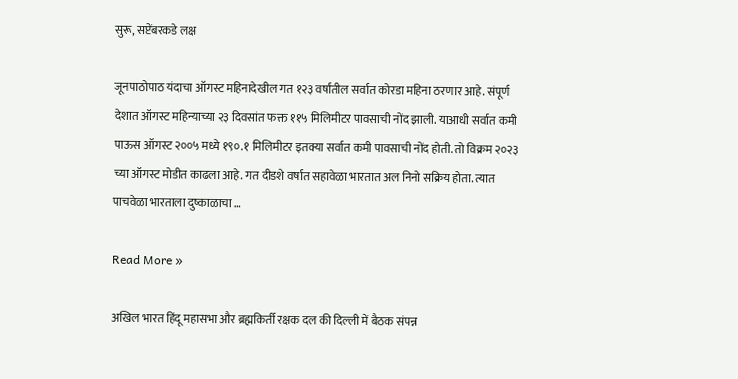सुरू, सप्टेंबरकडे लक्ष

जूनपाठोपाठ यंदाचा ऑगस्ट महिनादेखील गत १२३ वर्षांतील सर्वात कोरडा महिना ठरणार आहे. संपूर्ण देशात ऑगस्ट महिन्याच्या २३ दिवसांत फक्त ११५ मिलिमीटर पावसाची नोंद झाली. याआधी सर्वात कमी पाऊस ऑगस्ट २००५ मध्ये १९०.१ मिलिमीटर इतक्या सर्वात कमी पावसाची नोंद होती. तो विक्रम २०२३ च्या ऑगस्ट मोडीत काढला आहे. गत दीडशे वर्षात सहावेळा भारतात अल निनो सक्रिय होता. त्यात पाचवेळा भारताला दुष्काळाचा …

Read More »

अखिल भारत हिंदू महासभा और ब्रह्मकिर्ती रक्षक दल की दिल्ली में बैठक संपन्न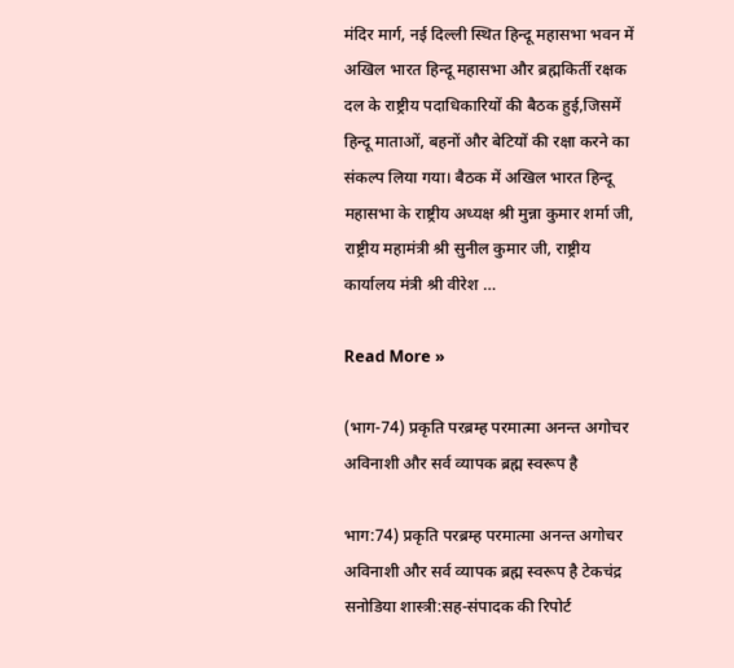मंदिर मार्ग, नई दिल्ली स्थित हिन्दू महासभा भवन में अखिल भारत हिन्दू महासभा और ब्रह्मकिर्ती रक्षक दल के राष्ट्रीय पदाधिकारियों की बैठक हुई,जिसमें हिन्दू माताओं, बहनों और बेटियों की रक्षा करने का संकल्प लिया गया। बैठक में अखिल भारत हिन्दू महासभा के राष्ट्रीय अध्यक्ष श्री मुन्ना कुमार शर्मा जी, राष्ट्रीय महामंत्री श्री सुनील कुमार जी, राष्ट्रीय कार्यालय मंत्री श्री वीरेश …

Read More »

(भाग-74) प्रकृति परब्रम्ह परमात्मा अनन्त अगोचर अविनाशी और सर्व व्यापक ब्रह्म स्वरूप है

भाग:74) प्रकृति परब्रम्ह परमात्मा अनन्त अगोचर अविनाशी और सर्व व्यापक ब्रह्म स्वरूप है टेकचंद्र सनोडिया शास्त्री:सह-संपादक की रिपोर्ट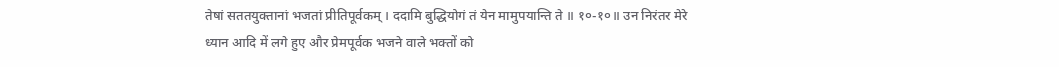तेषां सततयुक्तानां भजतां प्रीतिपूर्वकम् । ददामि बुद्धियोगं तं येन मामुपयान्ति ते ॥ १०-१०॥ उन निरंतर मेरे ध्यान आदि में लगे हुए और प्रेमपूर्वक भजने वाले भक्तों को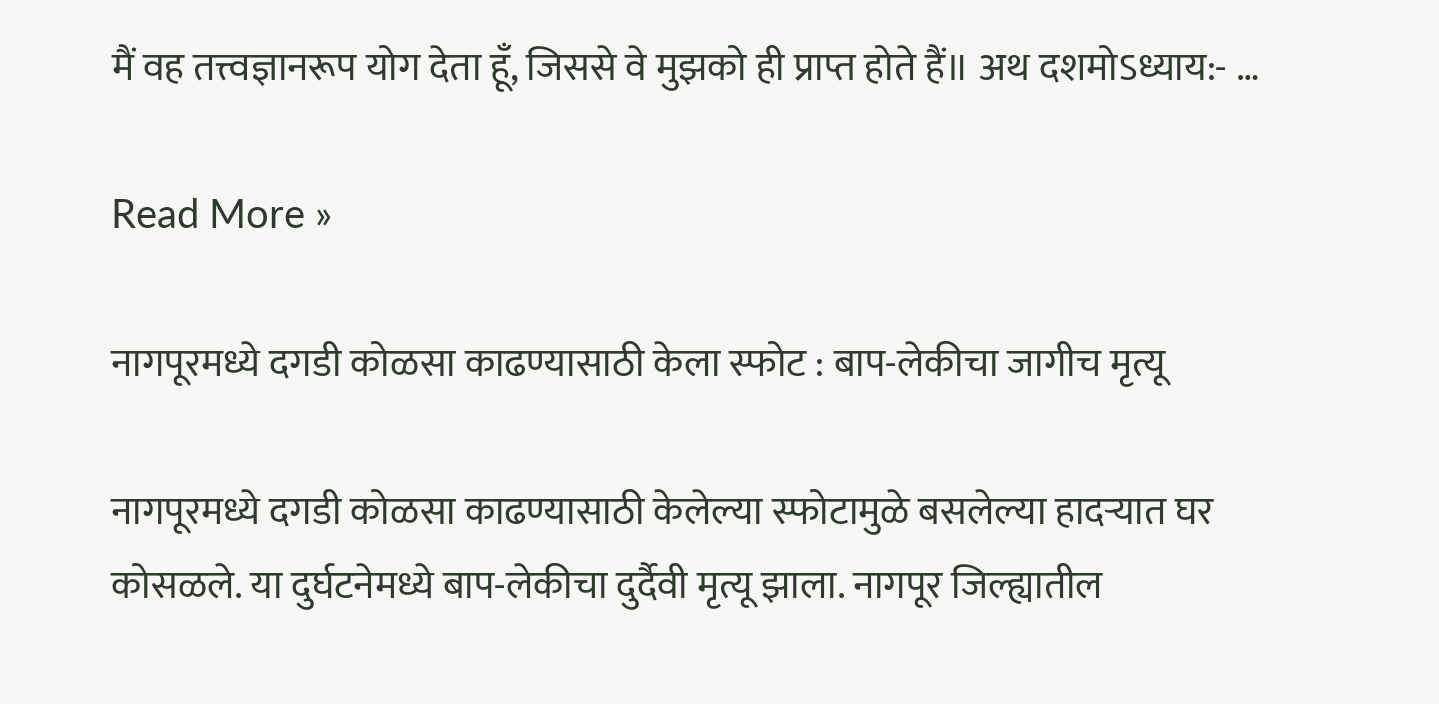मैं वह तत्त्वज्ञानरूप योग देता हूँ, जिससे वे मुझको ही प्राप्त होते हैं॥ अथ दशमोऽध्याय:- …

Read More »

नागपूरमध्ये दगडी कोळसा काढण्यासाठी केला स्फोट : बाप-लेकीचा जागीच मृत्यू

नागपूरमध्ये दगडी कोळसा काढण्यासाठी केलेल्या स्फोटामुळे बसलेल्या हादऱ्यात घर कोसळले. या दुर्घटनेमध्ये बाप-लेकीचा दुर्दैवी मृत्यू झाला. नागपूर जिल्ह्यातील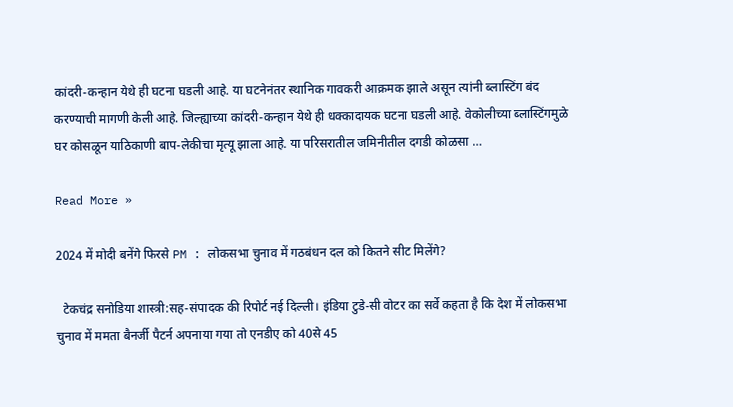कांदरी-कन्हान येथे ही घटना घडली आहे. या घटनेनंतर स्थानिक गावकरी आक्रमक झाले असून त्यांनी ब्लास्टिंग बंद करण्याची मागणी केली आहे. जिल्ह्याच्या कांदरी-कन्हान येथे ही धक्कादायक घटना घडली आहे. वेकोलीच्या ब्लास्टिंगमुळे घर कोसळून याठिकाणी बाप-लेकीचा मृत्यू झाला आहे. या परिसरातील जमिनीतील दगडी कोळसा …

Read More »

2024 में मोदी बनेंगे फिरसे PM : लोकसभा चुनाव में गठबंधन दल को कितने सीट मिलेंगे?

  टेकचंद्र सनोडिया शास्त्री:सह-संपादक की रिपोर्ट नई दिल्ली। इंडिया टुडे-सी वोटर का सर्वे कहता है कि देश में लोकसभा चुनाव में ममता बैनर्जी पैटर्न अपनाया गया तो एनडीए को 40से 45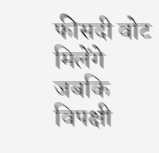फीसदी वोट मिलेंगे जबकि विपक्षी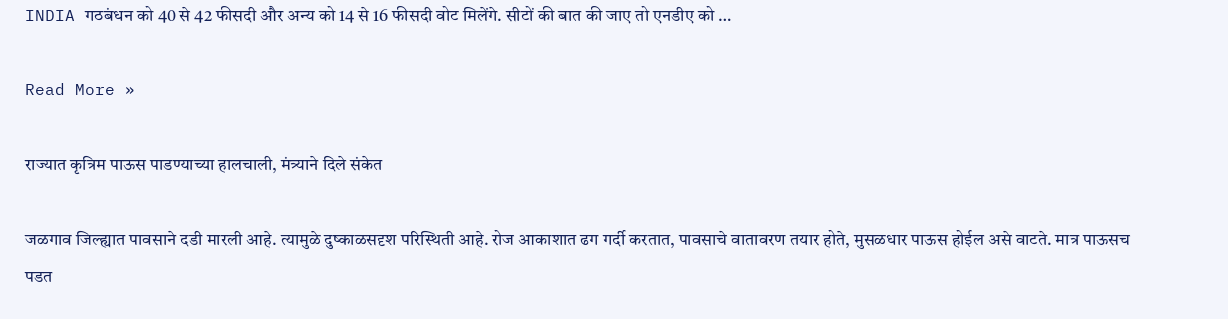INDIA गठबंधन को 40 से 42 फीसदी और अन्य को 14 से 16 फीसदी वोट मिलेंगे. सीटों की बात की जाए तो एनडीए को …

Read More »

राज्यात कृत्रिम पाऊस पाडण्याच्या हालचाली, मंत्र्याने दिले संकेत

जळगाव जिल्ह्यात पावसाने दडी मारली आहे. त्यामुळे दुष्काळसदृश परिस्थिती आहे. रोज आकाशात ढग गर्दी करतात, पावसाचे वातावरण तयार होते, मुसळधार पाऊस होईल असे वाटते. मात्र पाऊसच पडत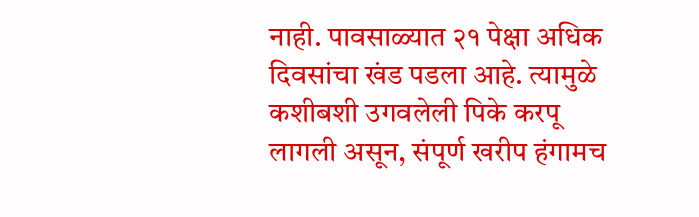नाही. पावसाळ्यात २१ पेक्षा अधिक दिवसांचा खंड पडला आहे. त्यामुळे कशीबशी उगवलेली पिके करपू लागली असून, संपूर्ण खरीप हंगामच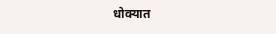धोक्यात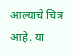आल्याचे चित्र आहे. या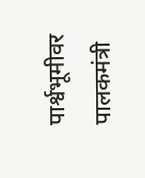पार्श्वभूमीवर पालकमंत्री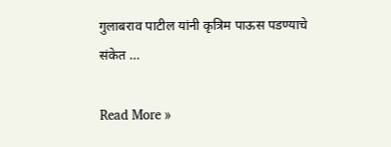गुलाबराव पाटील यांनी कृत्रिम पाऊस पडण्याचे संकेत …

Read More »